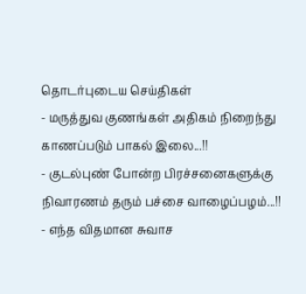தொடர்புடைய செய்திகள்
- மருத்துவ குணங்கள் அதிகம் நிறைந்து காணப்படும் பாகல் இலை...!!
- குடல்புண் போன்ற பிரச்சனைகளுக்கு நிவாரணம் தரும் பச்சை வாழைப்பழம்...!!
- எந்த விதமான சுவாச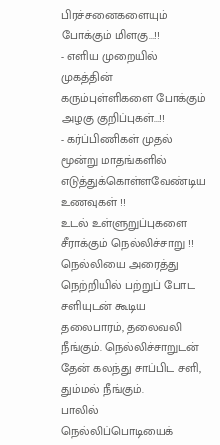பிரச்சனைகளையும் போக்கும் மிளகு...!!
- எளிய முறையில் முகத்தின் கரும்புள்ளிகளை போக்கும் அழகு குறிப்புகள்...!!
- கர்ப்பிணிகள் முதல் மூன்று மாதங்களில் எடுத்துக்கொள்ளவேண்டிய உணவுகள் !!
உடல் உள்ளுறுப்புகளை சீராக்கும் நெல்லிச்சாறு !!
நெல்லியை அரைத்து நெற்றியில் பற்றுப் போட சளியுடன் கூடிய தலைபாரம், தலைவலி நீங்கும். நெல்லிச்சாறுடன் தேன் கலந்து சாப்பிட சளி, தும்மல் நீங்கும்.
பாலில் நெல்லிப்பொடியைக்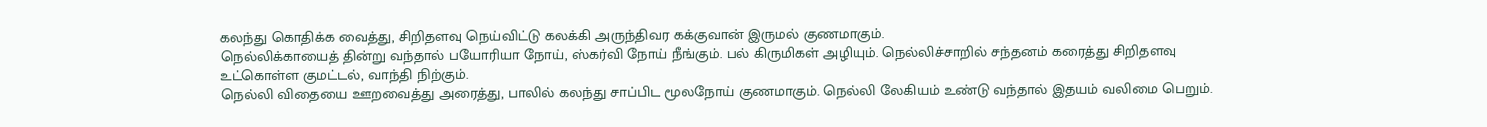கலந்து கொதிக்க வைத்து, சிறிதளவு நெய்விட்டு கலக்கி அருந்திவர கக்குவான் இருமல் குணமாகும்.
நெல்லிக்காயைத் தின்று வந்தால் பயோரியா நோய், ஸ்கர்வி நோய் நீங்கும். பல் கிருமிகள் அழியும். நெல்லிச்சாறில் சந்தனம் கரைத்து சிறிதளவு உட்கொள்ள குமட்டல், வாந்தி நிற்கும்.
நெல்லி விதையை ஊறவைத்து அரைத்து, பாலில் கலந்து சாப்பிட மூலநோய் குணமாகும். நெல்லி லேகியம் உண்டு வந்தால் இதயம் வலிமை பெறும்.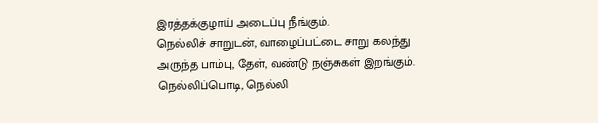இரத்தக்குழாய் அடைப்பு நீங்கும்.
நெல்லிச் சாறுடன், வாழைப்பட்டை சாறு கலந்து அருந்த பாம்பு, தேள், வண்டு நஞ்சுகள் இறங்கும். நெல்லிப்பொடி, நெல்லி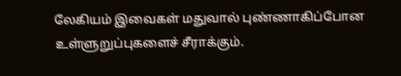லேகியம் இவைகள் மதுவால் புண்ணாகிப்போன உள்ளுறுப்புகளைச் சீராக்கும்.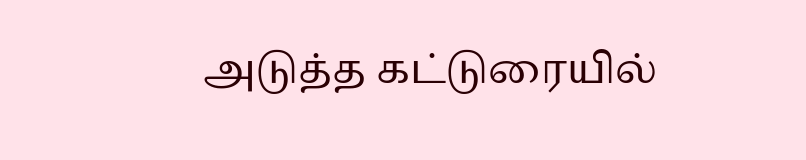அடுத்த கட்டுரையில்